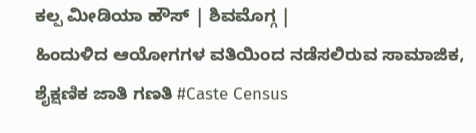ಕಲ್ಪ ಮೀಡಿಯಾ ಹೌಸ್ | ಶಿವಮೊಗ್ಗ |
ಹಿಂದುಳಿದ ಆಯೋಗಗಳ ವತಿಯಿಂದ ನಡೆಸಲಿರುವ ಸಾಮಾಜಿಕ, ಶೈಕ್ಷಣಿಕ ಜಾತಿ ಗಣತಿ #Caste Census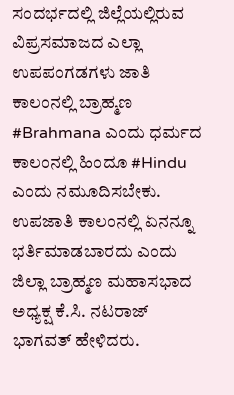ಸಂದರ್ಭದಲ್ಲಿ ಜಿಲ್ಲೆಯಲ್ಲಿರುವ ವಿಪ್ರಸಮಾಜದ ಎಲ್ಲಾ ಉಪಪಂಗಡಗಳು ಜಾತಿ ಕಾಲಂನಲ್ಲಿ ಬ್ರಾಹ್ಮಣ #Brahmana ಎಂದು ಧರ್ಮದ ಕಾಲಂನಲ್ಲಿ ಹಿಂದೂ #Hindu ಎಂದು ನಮೂದಿಸಬೇಕು. ಉಪಜಾತಿ ಕಾಲಂನಲ್ಲಿ ಏನನ್ನೂ ಭರ್ತಿಮಾಡಬಾರದು ಎಂದು ಜಿಲ್ಲಾ ಬ್ರಾಹ್ಮಣ ಮಹಾಸಭಾದ ಅಧ್ಯಕ್ಷ ಕೆ.ಸಿ. ನಟರಾಜ್ ಭಾಗವತ್ ಹೇಳಿದರು.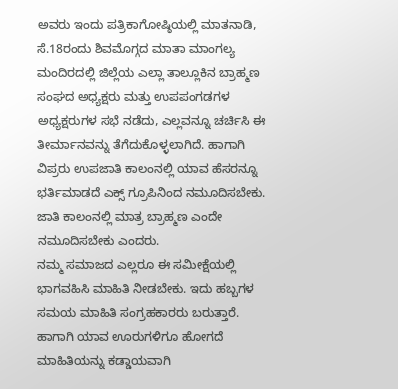ಅವರು ಇಂದು ಪತ್ರಿಕಾಗೋಷ್ಠಿಯಲ್ಲಿ ಮಾತನಾಡಿ, ಸೆ.18ರಂದು ಶಿವಮೊಗ್ಗದ ಮಾತಾ ಮಾಂಗಲ್ಯ ಮಂದಿರದಲ್ಲಿ ಜಿಲ್ಲೆಯ ಎಲ್ಲಾ ತಾಲ್ಲೂಕಿನ ಬ್ರಾಹ್ಮಣ ಸಂಘದ ಅಧ್ಯಕ್ಷರು ಮತ್ತು ಉಪಪಂಗಡಗಳ ಅಧ್ಯಕ್ಷರುಗಳ ಸಭೆ ನಡೆದು, ಎಲ್ಲವನ್ನೂ ಚರ್ಚಿಸಿ ಈ ತೀರ್ಮಾನವನ್ನು ತೆಗೆದುಕೊಳ್ಳಲಾಗಿದೆ. ಹಾಗಾಗಿ ವಿಪ್ರರು ಉಪಜಾತಿ ಕಾಲಂನಲ್ಲಿ ಯಾವ ಹೆಸರನ್ನೂ ಭರ್ತಿಮಾಡದೆ ಎಕ್ಸ್ ಗ್ರೂಪಿನಿಂದ ನಮೂದಿಸಬೇಕು. ಜಾತಿ ಕಾಲಂನಲ್ಲಿ ಮಾತ್ರ ಬ್ರಾಹ್ಮಣ ಎಂದೇ ನಮೂದಿಸಬೇಕು ಎಂದರು.
ನಮ್ಮ ಸಮಾಜದ ಎಲ್ಲರೂ ಈ ಸಮೀಕ್ಷೆಯಲ್ಲಿ ಭಾಗವಹಿಸಿ ಮಾಹಿತಿ ನೀಡಬೇಕು. ಇದು ಹಬ್ಬಗಳ ಸಮಯ ಮಾಹಿತಿ ಸಂಗ್ರಹಕಾರರು ಬರುತ್ತಾರೆ. ಹಾಗಾಗಿ ಯಾವ ಊರುಗಳಿಗೂ ಹೋಗದೆ ಮಾಹಿತಿಯನ್ನು ಕಡ್ಡಾಯವಾಗಿ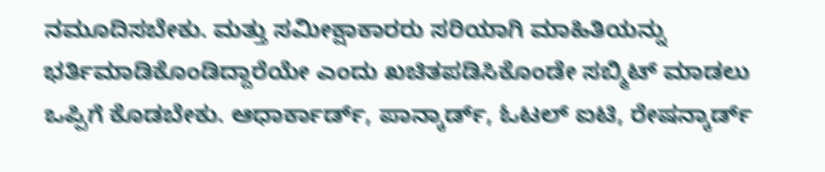ನಮೂದಿಸಬೇಕು. ಮತ್ತು ಸಮೀಕ್ಷಾಕಾರರು ಸರಿಯಾಗಿ ಮಾಹಿತಿಯನ್ನು ಭರ್ತಿಮಾಡಿಕೊಂಡಿದ್ದಾರೆಯೇ ಎಂದು ಖಚಿತಪಡಿಸಿಕೊಂಡೇ ಸಬ್ಮಿಟ್ ಮಾಡಲು ಒಪ್ಪಿಗೆ ಕೊಡಬೇಕು. ಆಧಾರ್ಕಾರ್ಡ್, ಪಾನ್ಕಾರ್ಡ್, ಓಟಲ್ ಐಟಿ, ರೇಷನ್ಕಾರ್ಡ್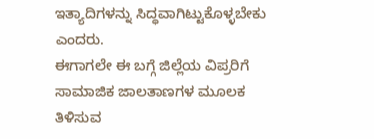ಇತ್ಯಾದಿಗಳನ್ನು ಸಿದ್ಧವಾಗಿಟ್ಟುಕೊಳ್ಳಬೇಕು ಎಂದರು.
ಈಗಾಗಲೇ ಈ ಬಗ್ಗೆ ಜಿಲ್ಲೆಯ ವಿಪ್ರರಿಗೆ ಸಾಮಾಜಿಕ ಜಾಲತಾಣಗಳ ಮೂಲಕ ತಿಳಿಸುವ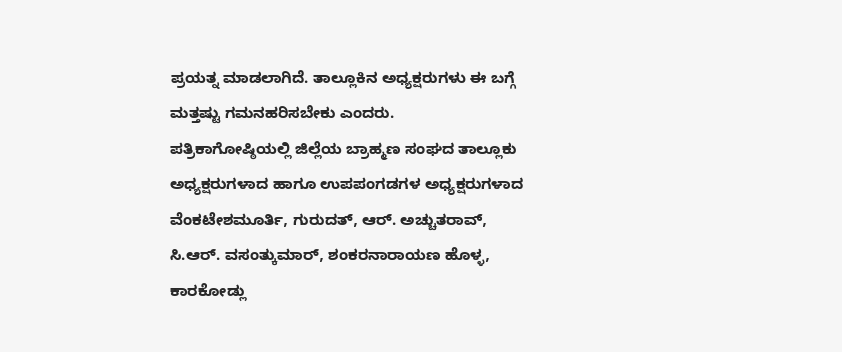ಪ್ರಯತ್ನ ಮಾಡಲಾಗಿದೆ. ತಾಲ್ಲೂಕಿನ ಅಧ್ಯಕ್ಷರುಗಳು ಈ ಬಗ್ಗೆ ಮತ್ತಷ್ಟು ಗಮನಹರಿಸಬೇಕು ಎಂದರು.
ಪತ್ರಿಕಾಗೋಷ್ಠಿಯಲ್ಲಿ ಜಿಲ್ಲೆಯ ಬ್ರಾಹ್ಮಣ ಸಂಘದ ತಾಲ್ಲೂಕು ಅಧ್ಯಕ್ಷರುಗಳಾದ ಹಾಗೂ ಉಪಪಂಗಡಗಳ ಅಧ್ಯಕ್ಷರುಗಳಾದ ವೆಂಕಟೇಶಮೂರ್ತಿ, ಗುರುದತ್, ಆರ್. ಅಚ್ಚುತರಾವ್, ಸಿ.ಆರ್. ವಸಂತ್ಕುಮಾರ್, ಶಂಕರನಾರಾಯಣ ಹೊಳ್ಳ, ಕಾರಕೋಡ್ಲು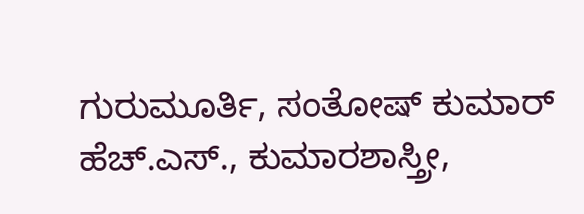ಗುರುಮೂರ್ತಿ, ಸಂತೋಷ್ ಕುಮಾರ್ ಹೆಚ್.ಎಸ್., ಕುಮಾರಶಾಸ್ತ್ರೀ,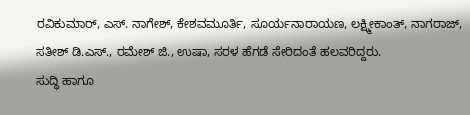ರವಿಕುಮಾರ್, ಎಸ್. ನಾಗೇಶ್, ಕೇಶವಮೂರ್ತಿ, ಸೂರ್ಯನಾರಾಯಣ, ಲಕ್ಷ್ಮೀಕಾಂತ್, ನಾಗರಾಜ್, ಸತೀಶ್ ಡಿ.ಎಸ್., ರಮೇಶ್ ಜಿ., ಉಷಾ, ಸರಳ ಹೆಗಡೆ ಸೇರಿದಂತೆ ಹಲವರಿದ್ದರು.
ಸುದ್ಧಿ ಹಾಗೂ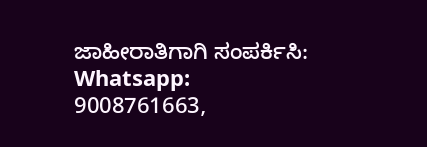ಜಾಹೀರಾತಿಗಾಗಿ ಸಂಪರ್ಕಿಸಿ: Whatsapp: 9008761663,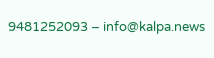9481252093 – info@kalpa.news